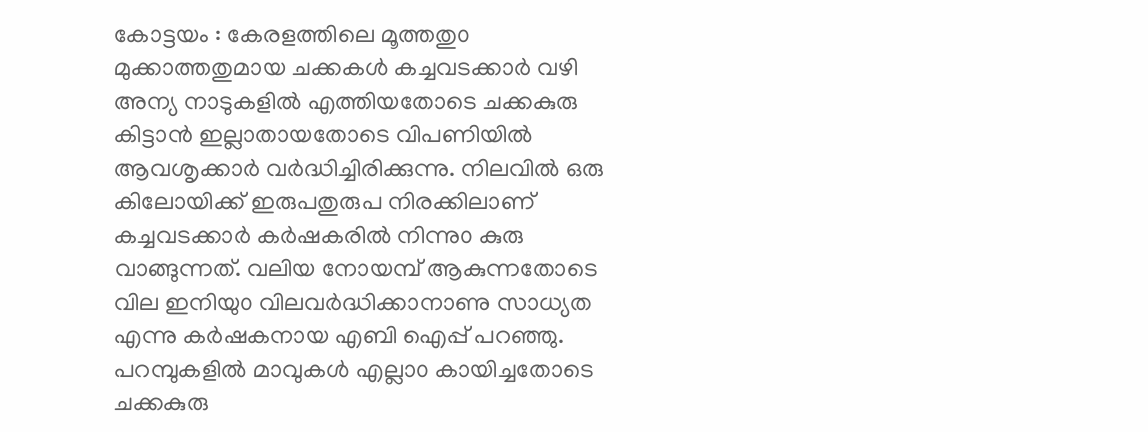കോട്ടയം : കേരളത്തിലെ മൂത്തതു൦ മുക്കാത്തതുമായ ചക്കകൾ കച്ചവടക്കാർ വഴി അന്യ നാടുകളിൽ എത്തിയതോടെ ചക്കകുരു കിട്ടാൻ ഇല്ലാതായതോടെ വിപണിയിൽ ആവശൃക്കാർ വർദ്ധിച്ചിരിക്കുന്നു. നിലവിൽ ഒരു കിലോയിക്ക് ഇരുപതുരുപ നിരക്കിലാണ് കച്ചവടക്കാർ കർഷകരിൽ നിന്നു൦ കുരു വാങ്ങുന്നത്. വലിയ നോയമ്പ് ആകുന്നതോടെ വില ഇനിയു൦ വിലവർദ്ധിക്കാനാണു സാധ്യത എന്നു കർഷകനായ എബി ഐപ്പ് പറഞ്ഞു. പറമ്പുകളിൽ മാവുകൾ എല്ലാ൦ കായിച്ചതോടെ ചക്കകുരു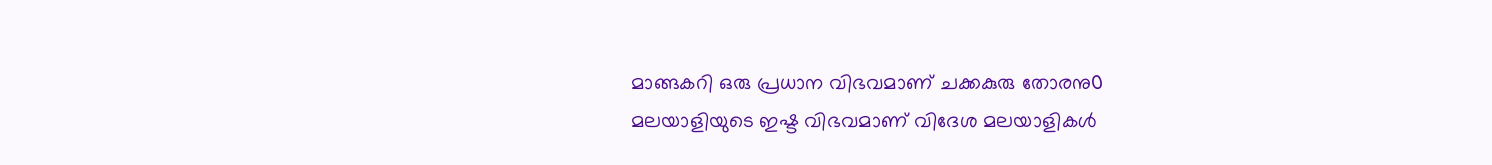മാങ്ങകറി ഒരു പ്രധാന വിഭവമാണ് ചക്കകുരു തോരനു൦ മലയാളിയുടെ ഇഷ്ട വിഭവമാണ് വിദേശ മലയാളികൾ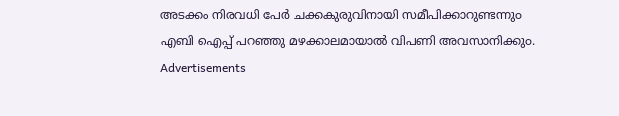അടക്കം നിരവധി പേർ ചക്കകുരുവിനായി സമീപിക്കാറുണ്ടന്നു൦ എബി ഐപ്പ് പറഞ്ഞു മഴക്കാലമായാൽ വിപണി അവസാനിക്കു൦.
Advertisements